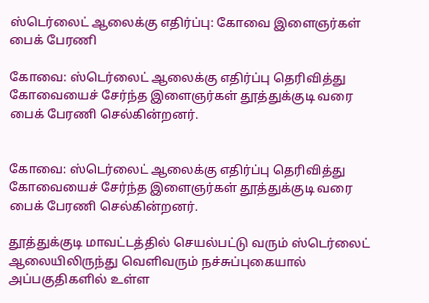ஸ்டெர்லைட் ஆலைக்கு எதிர்ப்பு: கோவை இளைஞர்கள் பைக் பேரணி

கோவை: ஸ்டெர்லைட் ஆலைக்கு எதிர்ப்பு தெரிவித்து கோவையைச் சேர்ந்த இளைஞர்கள் தூத்துக்குடி வரை பைக் பேரணி செல்கின்றனர்.


கோவை: ஸ்டெர்லைட் ஆலைக்கு எதிர்ப்பு தெரிவித்து கோவையைச் சேர்ந்த இளைஞர்கள் தூத்துக்குடி வரை பைக் பேரணி செல்கின்றனர்.

தூத்துக்குடி மாவட்டத்தில் செயல்பட்டு வரும் ஸ்டெர்லைட் ஆலையிலிருந்து வெளிவரும் நச்சுப்புகையால் அப்பகுதிகளில் உள்ள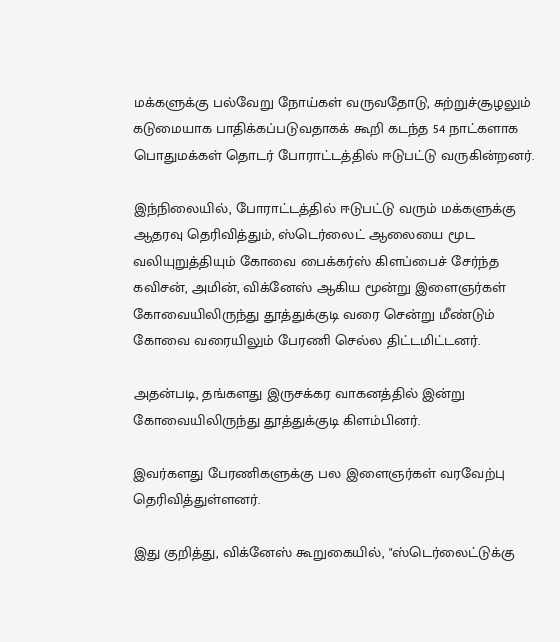மக்களுக்கு பல்வேறு நோய்கள் வருவதோடு, சுற்றுச்சூழலும் கடுமையாக பாதிக்கப்படுவதாகக் கூறி கடந்த 54 நாட்களாக பொதுமக்கள் தொடர் போராட்டத்தில் ஈடுபட்டு வருகின்றனர்.

இந்நிலையில், போராட்டத்தில் ஈடுபட்டு வரும் மக்களுக்கு ஆதரவு தெரிவித்தும், ஸ்டெர்லைட் ஆலையை மூட வலியுறுத்தியும் கோவை பைக்கர்ஸ் கிளப்பைச் சேர்ந்த கவிசன், அமின், விக்னேஸ் ஆகிய மூன்று இளைஞர்கள் கோவையிலிருந்து தூத்துக்குடி வரை சென்று மீண்டும் கோவை வரையிலும் பேரணி செல்ல திட்டமிட்டனர்.

அதன்படி, தங்களது இருசக்கர வாகனத்தில் இன்று கோவையிலிருந்து தூத்துக்குடி கிளம்பினர்.

இவர்களது பேரணிகளுக்கு பல இளைஞர்கள் வரவேற்பு தெரிவித்துள்ளனர்.

இது குறித்து, விக்னேஸ் கூறுகையில், "ஸ்டெர்லைட்டுக்கு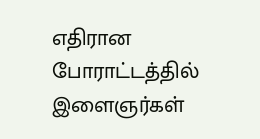எதிரான போராட்டத்தில் இளைஞர்கள்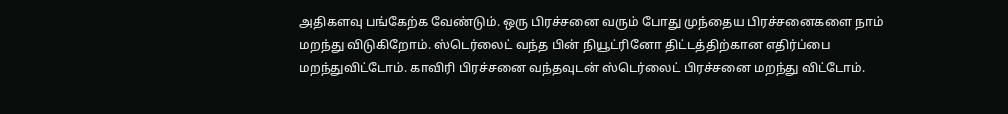அதிகளவு பங்கேற்க வேண்டும். ஒரு பிரச்சனை வரும் போது முந்தைய பிரச்சனைகளை நாம் மறந்து விடுகிறோம். ஸ்டெர்லைட் வந்த பின் நியூட்ரினோ திட்டத்திற்கான எதிர்ப்பை மறந்துவிட்டோம். காவிரி பிரச்சனை வந்தவுடன் ஸ்டெர்லைட் பிரச்சனை மறந்து விட்டோம்.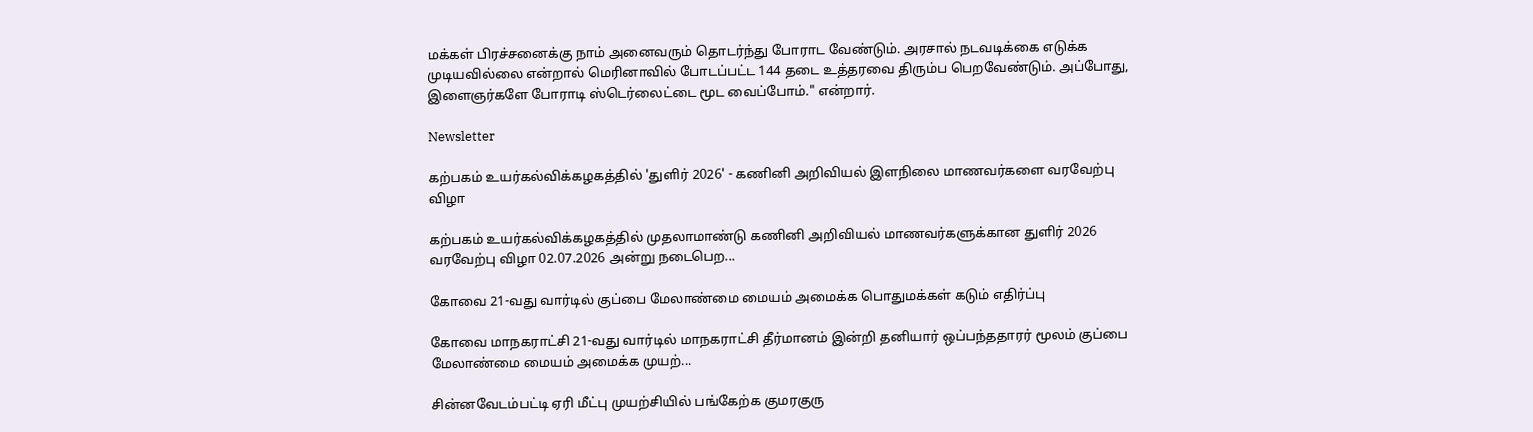மக்கள் பிரச்சனைக்கு நாம் அனைவரும் தொடர்ந்து போராட வேண்டும். அரசால் நடவடிக்கை எடுக்க முடியவில்லை என்றால் மெரினாவில் போடப்பட்ட 144 தடை உத்தரவை திரும்ப பெறவேண்டும். அப்போது, இளைஞர்களே போராடி ஸ்டெர்லைட்டை மூட வைப்போம்." என்றார்.

Newsletter

கற்பகம் உயர்கல்விக்கழகத்தில் 'துளிர் 2026' - கணினி அறிவியல் இளநிலை மாணவர்களை வரவேற்பு விழா

கற்பகம் உயர்கல்விக்கழகத்தில் முதலாமாண்டு கணினி அறிவியல் மாணவர்களுக்கான துளிர் 2026 வரவேற்பு விழா 02.07.2026 அன்று நடைபெற...

கோவை 21-வது வார்டில் குப்பை மேலாண்மை மையம் அமைக்க பொதுமக்கள் கடும் எதிர்ப்பு

கோவை மாநகராட்சி 21-வது வார்டில் மாநகராட்சி தீர்மானம் இன்றி தனியார் ஒப்பந்ததாரர் மூலம் குப்பை மேலாண்மை மையம் அமைக்க முயற்...

சின்னவேடம்பட்டி ஏரி மீட்பு முயற்சியில் பங்கேற்க குமரகுரு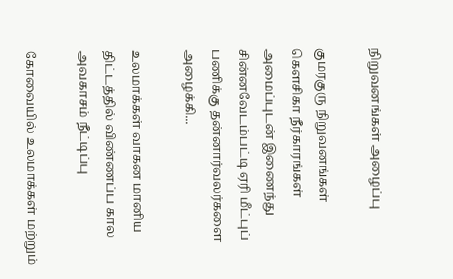நிறுவனங்கள் அழைப்பு

குமரகுரு நிறுவனங்கள் கெளசிகா நீர்காரங்கள் அமைப்புடன் இணைந்து சின்னவேடம்பட்டி ஏரி மீட்புப் பணிக்கு தன்னார்வலர்களை அழைக்கி...

உலமாக்கள் வாகன மானிய திட்டத்தில் விண்ணப்ப கால அவகாசம் நீட்டிப்பு

கோவையில் உலமாக்கள் மற்றும்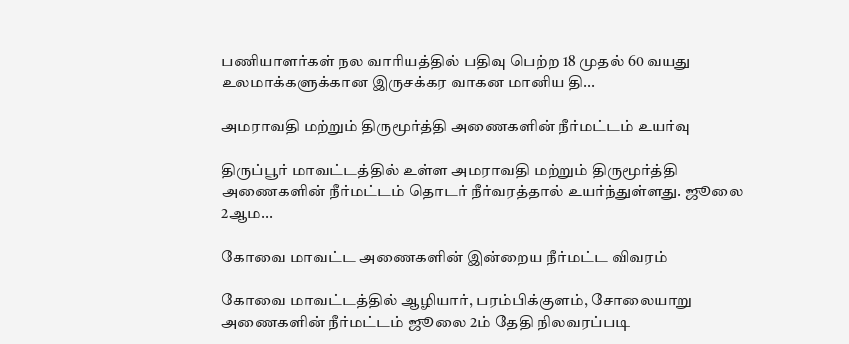பணியாளர்கள் நல வாரியத்தில் பதிவு பெற்ற 18 முதல் 60 வயது உலமாக்களுக்கான இருசக்கர வாகன மானிய தி...

அமராவதி மற்றும் திருமூர்த்தி அணைகளின் நீர்மட்டம் உயர்வு

திருப்பூர் மாவட்டத்தில் உள்ள அமராவதி மற்றும் திருமூர்த்தி அணைகளின் நீர்மட்டம் தொடர் நீர்வரத்தால் உயர்ந்துள்ளது. ஜூலை 2ஆம...

கோவை மாவட்ட அணைகளின் இன்றைய நீர்மட்ட விவரம்

கோவை மாவட்டத்தில் ஆழியார், பரம்பிக்குளம், சோலையாறு அணைகளின் நீர்மட்டம் ஜூலை 2ம் தேதி நிலவரப்படி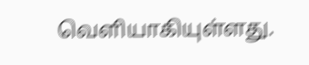வெளியாகியுள்ளது.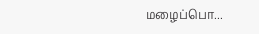மழைப்பொ...